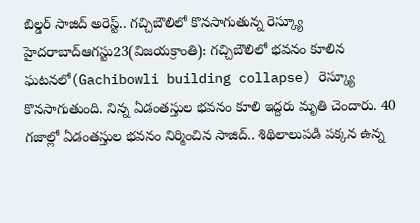బిల్డర్ సాజిద్ అరెస్ట్.. గచ్చిబౌలిలో కొనసాగుతున్న రెస్క్యూ
హైదరాబాద్ఆగస్టు23(విజయక్రాంతి): గచ్చిబౌలిలో భవనం కూలిన ఘటనలో(Gachibowli building collapse) రెస్క్యూ కొనసాగుతుంది. నిన్న ఏడంతస్తుల భవనం కూలి ఇద్దరు మృతి చెందారు. 40 గజాల్లో ఏడంతస్తుల భవనం నిర్మించిన సాజిద్.. శిథిలాలుపడి పక్కన ఉన్న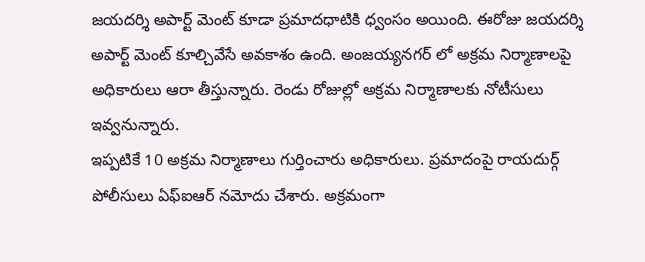జయదర్శి అపార్ట్ మెంట్ కూడా ప్రమాదధాటికి ధ్వంసం అయింది. ఈరోజు జయదర్శి అపార్ట్ మెంట్ కూల్చివేసే అవకాశం ఉంది. అంజయ్యనగర్ లో అక్రమ నిర్మాణాలపై అధికారులు ఆరా తీస్తున్నారు. రెండు రోజుల్లో అక్రమ నిర్మాణాలకు నోటీసులు ఇవ్వనున్నారు.
ఇప్పటికే 10 అక్రమ నిర్మాణాలు గుర్తించారు అధికారులు. ప్రమాదంపై రాయదుర్గ్ పోలీసులు ఏఫ్ఐఆర్ నమోదు చేశారు. అక్రమంగా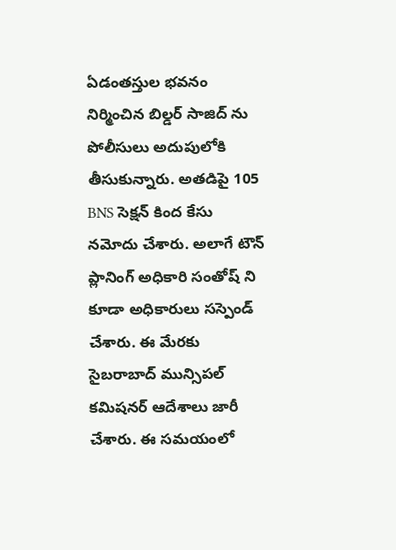ఏడంతస్తుల భవనం నిర్మించిన బిల్డర్ సాజిద్ ను పోలీసులు అదుపులోకి తీసుకున్నారు. అతడిపై 105 BNS సెక్షన్ కింద కేసు నమోదు చేశారు. అలాగే టౌన్ ప్లానింగ్ అధికారి సంతోష్ ని కూడా అధికారులు సస్పెండ్ చేశారు. ఈ మేరకు సైబరాబాద్ మున్సిపల్ కమిషనర్ ఆదేశాలు జారీ చేశారు. ఈ సమయంలో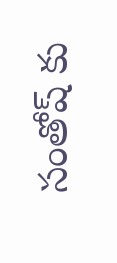సంతోష్ కు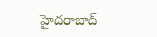హైదరాబాద్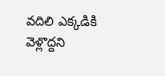వదిలి ఎక్కడికి వెళ్లొద్దని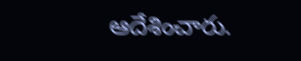ఆదేశించారు.